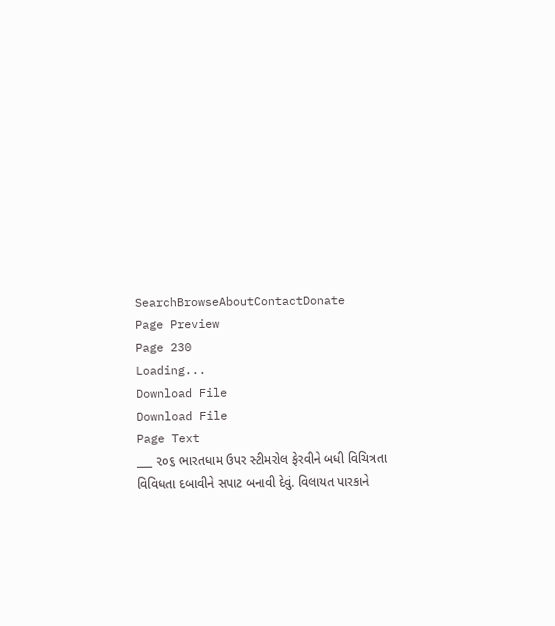SearchBrowseAboutContactDonate
Page Preview
Page 230
Loading...
Download File
Download File
Page Text
___ ૨૦૬ ભારતધામ ઉપર સ્ટીમરોલ ફેરવીને બધી વિચિત્રતા વિવિધતા દબાવીને સપાટ બનાવી દેવું. વિલાયત પારકાને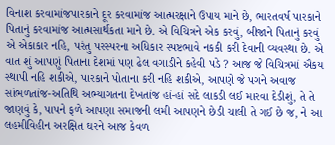વિનાશ કરવામાંજપારકાને દૂર કરવામાંજ આત્મરક્ષાને ઉપાય માને છે, ભારતવર્ષ પારકાને પિતાનું કરવામાંજ આત્મસાર્થકતા માને છે. એ વિચિત્રને એક કરવું, બીજાને પિતાનું કરવું એ એકાકાર નહિ, પરંતુ પરસ્પરના અધિકાર સ્પષ્ટભાવે નકકી કરી દેવાની વ્યવસ્થા છે. એ વાત શું આપણું પિતાના દેશમાં પણ ઢેલ વગાડીને કહેવી પડે ? આજ જે વિચિત્રમાં ઐકય સ્થાપી નહિ શકીએ, પારકાને પોતાના કરી નહિ શકીએ, આપણે જે પગને અવાજ સાંભળતાંજ-અતિથિ અભ્યાગતના દેખતાંજ હાં-હાં સદે લાકડી લઈ મારવા દેડીશું, તે તે જાણવું કે, પાપને ફળે આપણા સમાજની લમી આપણને છેડી ચાલી તે ગઈ છે જ, ને આ લહમીવિહીન અરક્ષિત ઘરને આજ કેવળ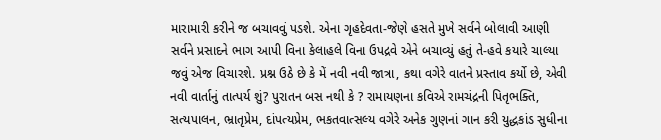મારામારી કરીને જ બચાવવું પડશે. એના ગૃહદેવતા-જેણે હસતે મુખે સર્વને બોલાવી આણી સર્વને પ્રસાદને ભાગ આપી વિના કેલાહલે વિના ઉપદ્રવે એને બચાવ્યું હતું તે-હવે કયારે ચાલ્યા જવું એજ વિચારશે. પ્રશ્ન ઉઠે છે કે મેં નવી નવી જાત્રા, કથા વગેરે વાતને પ્રસ્તાવ કર્યો છે, એવી નવી વાર્તાનું તાત્પર્ય શું? પુરાતન બસ નથી કે ? રામાયણના કવિએ રામચંદ્રની પિતૃભક્તિ, સત્યપાલન, ભ્રાતૃપ્રેમ, દાંપત્યપ્રેમ, ભકતવાત્સલ્ય વગેરે અનેક ગુણનાં ગાન કરી યુદ્ધકાંડ સુધીના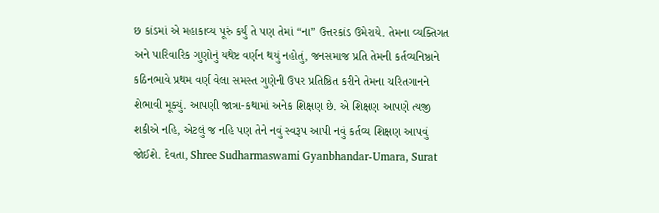છ કાંડમાં એ મહાકાવ્ય પૂરું કર્યું તે પણ તેમાં “ના” ઉત્તરકાંડ ઉમેરાયે. તેમના વ્યક્તિગત અને પારિવારિક ગુણોનું યથેષ્ટ વર્ણન થયું નહોતું, જનસમાજ પ્રતિ તેમની કર્તવ્યનિષ્ઠાને કઠિનભાવે પ્રથમ વર્ણ વેલા સમસ્ત ગુણેની ઉપર પ્રતિષ્ઠિત કરીને તેમના ચરિતગાનને શેભાવી મૂક્યું. આપણી જાત્રા-કથામાં અનેક શિક્ષણ છે. એ શિક્ષણ આપણે ત્યજી શકીએ નહિ, એટલું જ નહિ પણ તેને નવું સ્વરૂપ આપી નવું કર્તવ્ય શિક્ષણ આપવું જોઈશે. દેવતા, Shree Sudharmaswami Gyanbhandar-Umara, Surat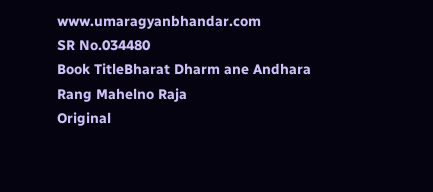www.umaragyanbhandar.com
SR No.034480
Book TitleBharat Dharm ane Andhara Rang Mahelno Raja
Original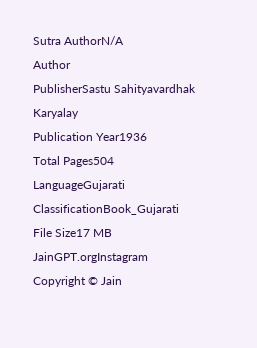Sutra AuthorN/A
Author
PublisherSastu Sahityavardhak Karyalay
Publication Year1936
Total Pages504
LanguageGujarati
ClassificationBook_Gujarati
File Size17 MB
JainGPT.orgInstagram
Copyright © Jain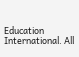Education International. All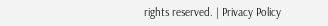rights reserved. | Privacy Policy